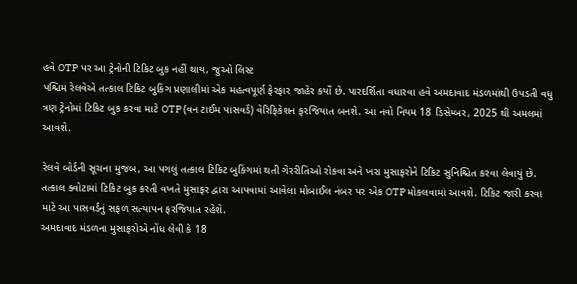હવે OTP પર આ ટ્રેનોની ટિકિટ બુક નહીં થાય, જુઓ લિસ્ટ
પશ્ચિમ રેલવેએ તત્કાલ ટિકિટ બુકિંગ પ્રણાલીમાં એક મહત્વપૂર્ણ ફેરફાર જાહેર કર્યો છે. પારદર્શિતા વધારવા હવે અમદાવાદ મંડળમાંથી ઉપડતી વધુ ત્રણ ટ્રેનોમાં ટિકિટ બુક કરવા માટે OTP (વન ટાઈમ પાસવર્ડ) વેરિફિકેશન ફરજિયાત બનશે. આ નવો નિયમ 18 ડિસેમ્બર, 2025 થી અમલમાં આવશે.

રેલવે બોર્ડની સૂચના મુજબ, આ પગલું તત્કાલ ટિકિટ બુકિંગમાં થતી ગેરરીતિઓ રોકવા અને ખરા મુસાફરોને ટિકિટ સુનિશ્ચિત કરવા લેવાયું છે. તત્કાલ ક્વોટામાં ટિકિટ બુક કરતી વખતે મુસાફર દ્વારા આપવામાં આવેલા મોબાઈલ નંબર પર એક OTP મોકલવામાં આવશે. ટિકિટ જારી કરવા માટે આ પાસવર્ડનું સફળ સત્યાપન ફરજિયાત રહેશે.
અમદાવાદ મંડળના મુસાફરોએ નોંધ લેવી કે 18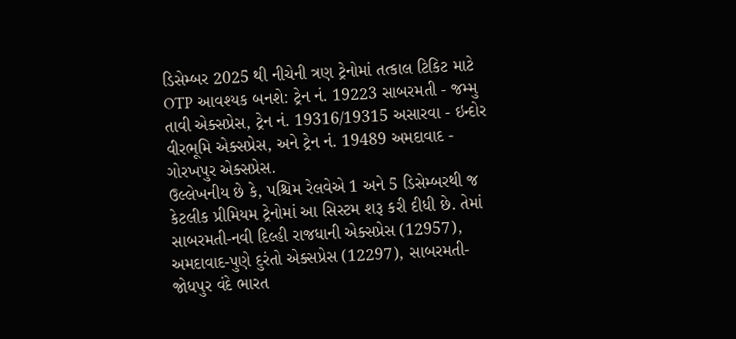ડિસેમ્બર 2025 થી નીચેની ત્રણ ટ્રેનોમાં તત્કાલ ટિકિટ માટે OTP આવશ્યક બનશે: ટ્રેન નં. 19223 સાબરમતી - જમ્મુ તાવી એક્સપ્રેસ, ટ્રેન નં. 19316/19315 અસારવા - ઇન્દોર વીરભૂમિ એક્સપ્રેસ, અને ટ્રેન નં. 19489 અમદાવાદ - ગોરખપુર એક્સપ્રેસ.
ઉલ્લેખનીય છે કે, પશ્ચિમ રેલવેએ 1 અને 5 ડિસેમ્બરથી જ કેટલીક પ્રીમિયમ ટ્રેનોમાં આ સિસ્ટમ શરૂ કરી દીધી છે. તેમાં સાબરમતી-નવી દિલ્હી રાજધાની એક્સપ્રેસ (12957), અમદાવાદ-પુણે દુરંતો એક્સપ્રેસ (12297), સાબરમતી-જોધપુર વંદે ભારત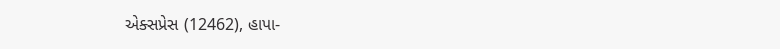એક્સપ્રેસ (12462), હાપા-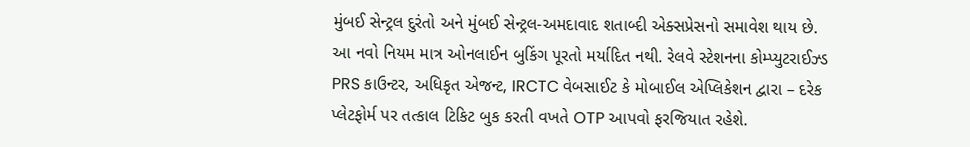મુંબઈ સેન્ટ્રલ દુરંતો અને મુંબઈ સેન્ટ્રલ-અમદાવાદ શતાબ્દી એક્સપ્રેસનો સમાવેશ થાય છે.
આ નવો નિયમ માત્ર ઓનલાઈન બુકિંગ પૂરતો મર્યાદિત નથી. રેલવે સ્ટેશનના કોમ્પ્યુટરાઈઝ્ડ PRS કાઉન્ટર, અધિકૃત એજન્ટ, IRCTC વેબસાઈટ કે મોબાઈલ એપ્લિકેશન દ્વારા – દરેક પ્લેટફોર્મ પર તત્કાલ ટિકિટ બુક કરતી વખતે OTP આપવો ફરજિયાત રહેશે.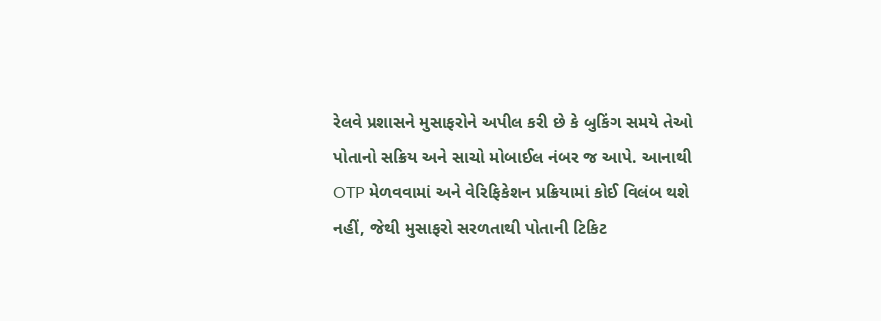રેલવે પ્રશાસને મુસાફરોને અપીલ કરી છે કે બુકિંગ સમયે તેઓ પોતાનો સક્રિય અને સાચો મોબાઈલ નંબર જ આપે. આનાથી OTP મેળવવામાં અને વેરિફિકેશન પ્રક્રિયામાં કોઈ વિલંબ થશે નહીં, જેથી મુસાફરો સરળતાથી પોતાની ટિકિટ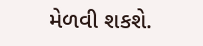મેળવી શકશે.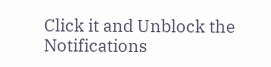Click it and Unblock the Notifications